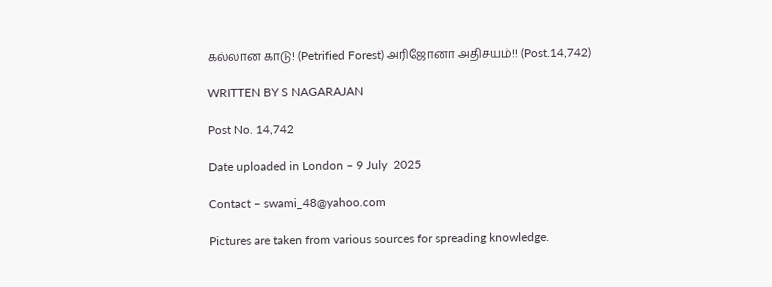கல்லான காடு! (Petrified Forest) அரிஜோனா அதிசயம்!! (Post.14,742)

WRITTEN BY S NAGARAJAN

Post No. 14,742

Date uploaded in London – 9 July  2025

Contact – swami_48@yahoo.com

Pictures are taken from various sources for spreading knowledge.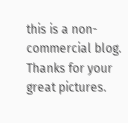this is a non- commercial blog. Thanks for your great pictures.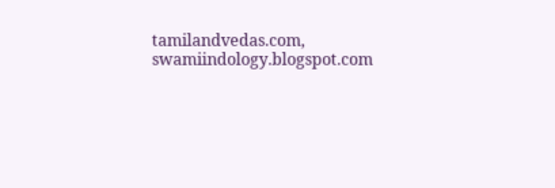tamilandvedas.com, swamiindology.blogspot.com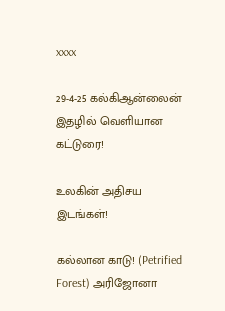xxxx

29-4-25 கல்கிஆன்லைன் இதழில் வெளியான கட்டுரை!

உலகின் அதிசய இடங்கள்!

கல்லான காடு! (Petrified Forest) அரிஜோனா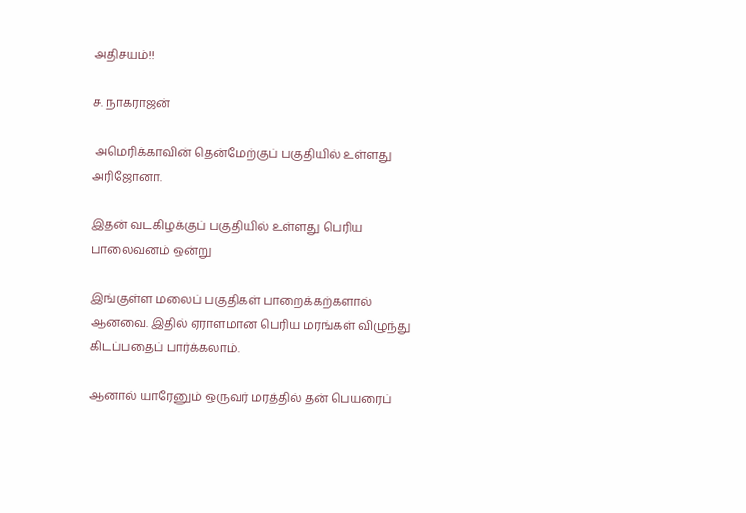அதிசயம்!!

ச. நாகராஜன்

 அமெரிக்காவின் தென்மேற்குப் பகுதியில் உள்ளது அரிஜோனா.

இதன் வடகிழக்குப் பகுதியில் உள்ளது பெரிய பாலைவனம் ஒன்று

இங்குள்ள மலைப் பகுதிகள் பாறைக்கற்களால் ஆனவை. இதில் ஏராளமான பெரிய மரங்கள் விழுந்து கிடப்பதைப் பார்க்கலாம்.

ஆனால் யாரேனும் ஒருவர் மரத்தில் தன் பெயரைப்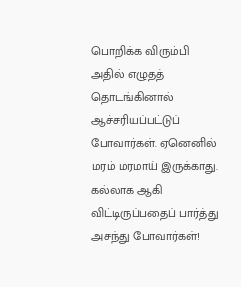பொறிக்க விரும்பி அதில் எழுதத் தொடங்கினால் ஆச்சரியப்பட்டுப் போவார்கள். ஏனெனில் மரம் மரமாய் இருக்காது. கல்லாக ஆகி விட்டிருப்பதைப் பார்த்து அசந்து போவார்கள்!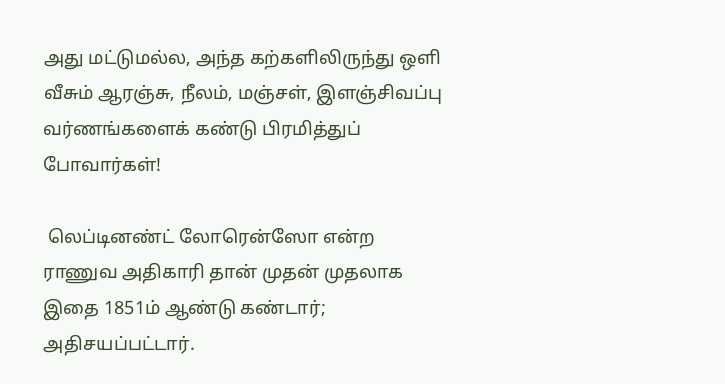அது மட்டுமல்ல, அந்த கற்களிலிருந்து ஒளி வீசும் ஆரஞ்சு, நீலம், மஞ்சள், இளஞ்சிவப்பு வர்ணங்களைக் கண்டு பிரமித்துப் போவார்கள்!

 லெப்டினண்ட் லோரென்ஸோ என்ற ராணுவ அதிகாரி தான் முதன் முதலாக இதை 1851ம் ஆண்டு கண்டார்; அதிசயப்பட்டார்.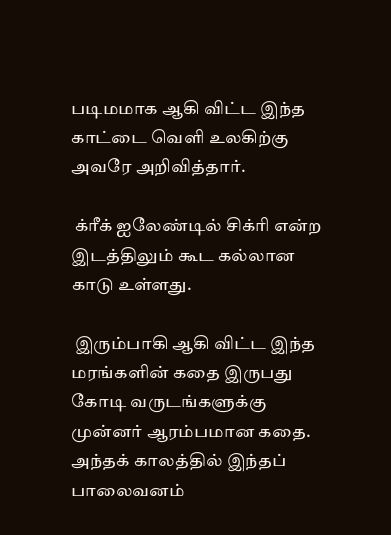படிமமாக ஆகி விட்ட இந்த காட்டை வெளி உலகிற்கு அவரே அறிவித்தார்.

 க்ரீக் ஐலேண்டில் சிக்ரி என்ற இடத்திலும் கூட கல்லான காடு உள்ளது.

 இரும்பாகி ஆகி விட்ட இந்த மரங்களின் கதை இருபது கோடி வருடங்களுக்கு முன்னர் ஆரம்பமான கதை.  அந்தக் காலத்தில் இந்தப் பாலைவனம்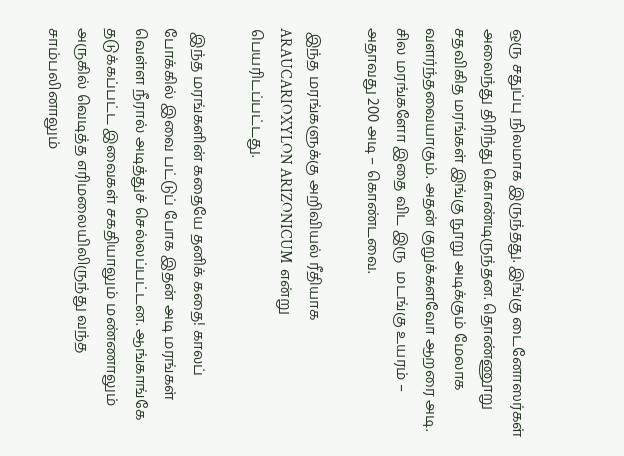ஒரு சதுப்பு நிலமாக இருந்தது. இங்கு டைனோஸர்கள் அலைந்து திரிந்து கொண்டிருந்தன. தொண்ணூறு சதவிகித மரங்கள் இங்கு நூறு அடிக்கும் மேலாக வளர்ந்தவையாகும். அதன் குறுக்களவோ ஆறரை அடி.  சில மரங்களோ இதை விட இரு  மடங்கு உயரம் – அதாவது 200 அடி – கொண்டவை.

 இந்த மரங்களுக்கு அறிவியல் ரீதியாக ARAUCARIOXYLON ARIZONICUM  என்று பெயரிடப்பட்டது.

 இந்த மரங்களின் கதையே தனிக் கதை! காலப் போக்கில் இவை பட்டுப் போக இதன் அடி மரங்கள் வெள்ள நீரால் அடித்துச் செல்லப்பட்டன. ஆங்காங்கே தடுக்கப்பட்ட இவைகள் சகதியாலும் மண்ணாலும் அருகில் வெடித்த எரிமலையிலிருந்து வந்த சாம்பலினாலும்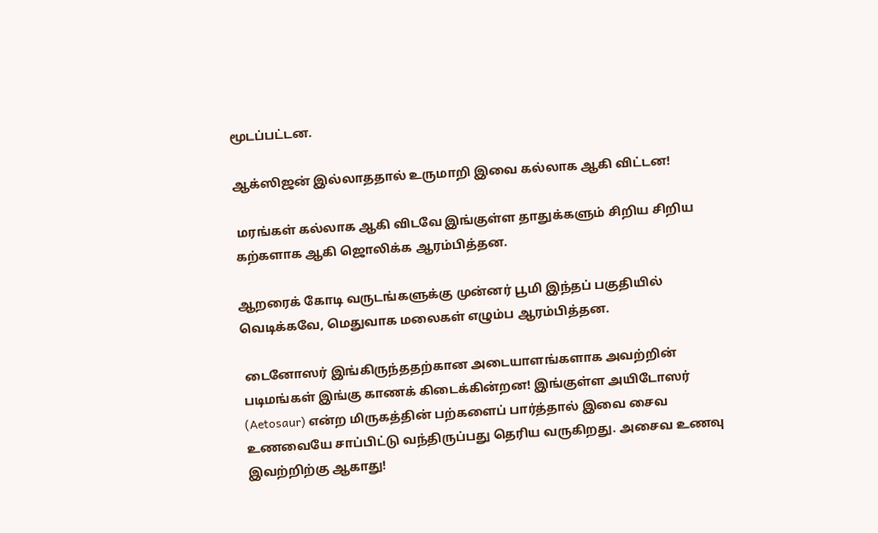மூடப்பட்டன.

ஆக்ஸிஜன் இல்லாததால் உருமாறி இவை கல்லாக ஆகி விட்டன!

 மரங்கள் கல்லாக ஆகி விடவே இங்குள்ள தாதுக்களும் சிறிய சிறிய கற்களாக ஆகி ஜொலிக்க ஆரம்பித்தன.

ஆறரைக் கோடி வருடங்களுக்கு முன்னர் பூமி இந்தப் பகுதியில் வெடிக்கவே, மெதுவாக மலைகள் எழும்ப ஆரம்பித்தன.

 டைனோஸர் இங்கிருந்ததற்கான அடையாளங்களாக அவற்றின் படிமங்கள் இங்கு காணக் கிடைக்கின்றன! இங்குள்ள அயிடோஸர் (Aetosaur) என்ற மிருகத்தின் பற்களைப் பார்த்தால் இவை சைவ உணவையே சாப்பிட்டு வந்திருப்பது தெரிய வருகிறது. அசைவ உணவு இவற்றிற்கு ஆகாது!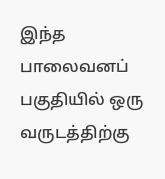இந்த பாலைவனப் பகுதியில் ஒரு வருடத்திற்கு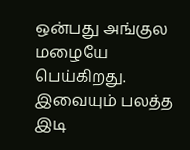ஒன்பது அங்குல மழையே பெய்கிறது. இவையும் பலத்த இடி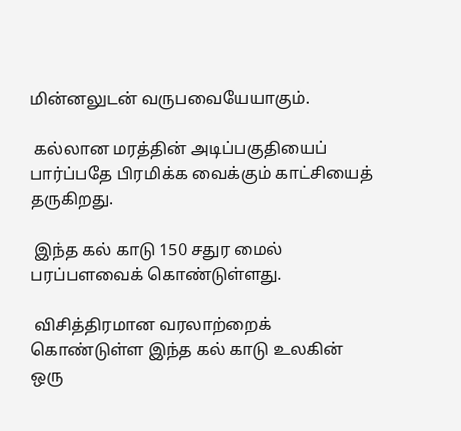மின்னலுடன் வருபவையேயாகும்.

 கல்லான மரத்தின் அடிப்பகுதியைப் பார்ப்பதே பிரமிக்க வைக்கும் காட்சியைத் தருகிறது.

 இந்த கல் காடு 150 சதுர மைல் பரப்பளவைக் கொண்டுள்ளது.

 விசித்திரமான வரலாற்றைக் கொண்டுள்ள இந்த கல் காடு உலகின் ஒரு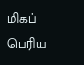மிகப் பெரிய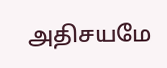அதிசயமே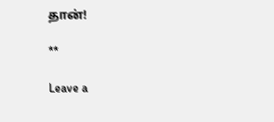தான்!

**

Leave a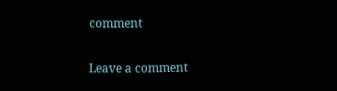comment

Leave a comment